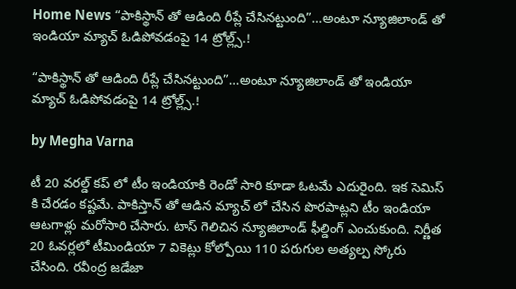Home News “పాకిస్థాన్ తో ఆడింది రీప్లే చేసినట్టుంది”…అంటూ న్యూజిలాండ్ తో ఇండియా మ్యాచ్ ఓడిపోవడంపై 14 ట్రోల్ల్స్.!

“పాకిస్థాన్ తో ఆడింది రీప్లే చేసినట్టుంది”…అంటూ న్యూజిలాండ్ తో ఇండియా మ్యాచ్ ఓడిపోవడంపై 14 ట్రోల్ల్స్.!

by Megha Varna

టీ 20 వరల్డ్ కప్ లో టీం ఇండియాకి రెండో సారి కూడా ఓటమే ఎదురైంది. ఇక సెమిస్ కి చేరడం కష్టమే. పాకిస్తాన్ తో ఆడిన మ్యాచ్ లో చేసిన పొరపాట్లని టీం ఇండియా ఆటగాళ్లు మరోసారి చేసారు. టాస్ గెలిచిన న్యూజిలాండ్ ఫీల్డింగ్ ఎంచుకుంది. నిర్ణీత 20 ఓవర్లలో టీమిండియా 7 వికెట్లు కోల్పోయి 110 పరుగుల అత్యల్ప స్కోరు చేసింది. రవీంద్ర జడేజా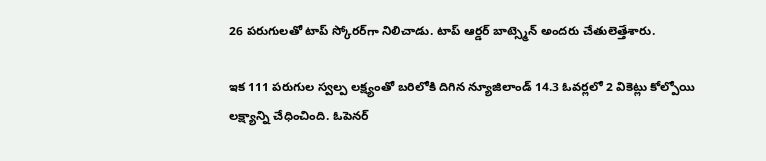26 పరుగులతో టాప్‌ స్కోరర్‌గా నిలిచాడు. టాప్ ఆర్డర్ బాట్స్మెన్ అందరు చేతులెత్తేశారు.

ఇక 111 పరుగుల స్వల్ప లక్ష్యంతో బరిలోకి దిగిన న్యూజిలాండ్‌ 14.3 ఓవర్లలో 2 వికెట్లు కోల్పోయి లక్ష్యాన్ని చేధించింది. ఓపెనర్‌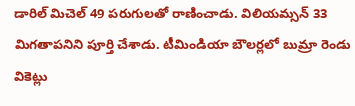డారిల్‌ మిచెల్‌ 49 పరుగులతో రాణించాడు. విలియమ్సన్‌ 33 మిగతాపనిని పూర్తి చేశాడు. టీమిండియా బౌలర్లలో బుమ్రా రెండు వికెట్లు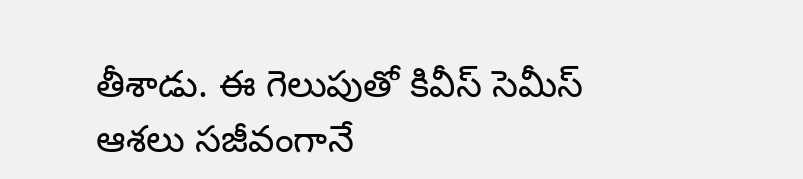తీశాడు. ఈ గెలుపుతో కివీస్‌ సెమీస్ ఆశ‌లు స‌జీవంగానే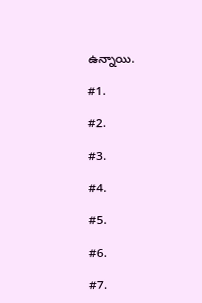ఉన్నాయి.

#1.

#2.

#3.

#4.

#5.

#6.

#7.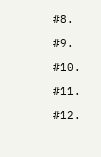#8.

#9.

#10.

#11.

#12.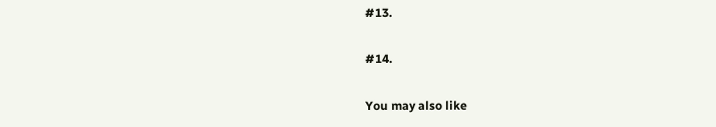#13.

#14.

You may also like